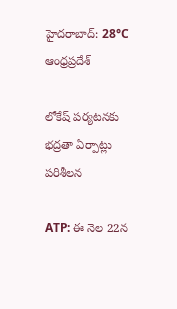హైదరాబాద్: 28°C
ఆంధ్రప్రదేశ్

లోకేష్ పర్యటనకు భద్రతా ఏర్పాట్లు పరిశీలన

ATP: ఈ నెల 22న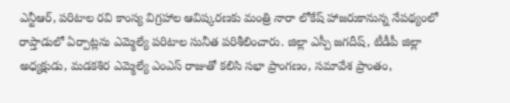ఎన్టీఆర్, పరిటాల రవి కాంస్య విగ్రహాల ఆవిష్కరణకు మంత్రి నారా లోకేష్ హాజరుకానున్న నేపథ్యంలో రాప్తాడులో ఏర్పాట్లను ఎమ్మెల్యే పరిటాల సునీత పరిశీలించారు. జిల్లా ఎస్పీ జగదీష్, టీడీపీ జిల్లా అధ్యక్షుడు, మడకశిర ఎమ్మెల్యే ఎంఎస్ రాజుతో కలిసి సభా ప్రాంగణం, సమావేశ ప్రాంతం,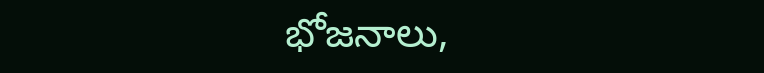భోజనాలు,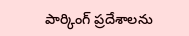పార్కింగ్ ప్రదేశాలను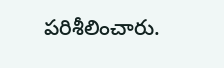పరిశీలించారు.